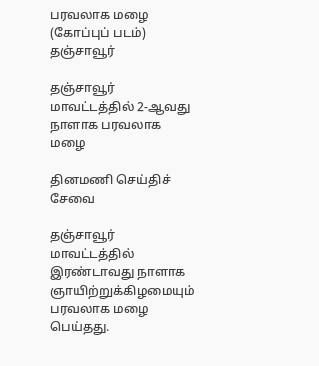பரவலாக மழை (கோப்புப் படம்)
தஞ்சாவூர்

தஞ்சாவூர் மாவட்டத்தில் 2-ஆவது நாளாக பரவலாக மழை

தினமணி செய்திச் சேவை

தஞ்சாவூர் மாவட்டத்தில் இரண்டாவது நாளாக ஞாயிற்றுக்கிழமையும் பரவலாக மழை பெய்தது.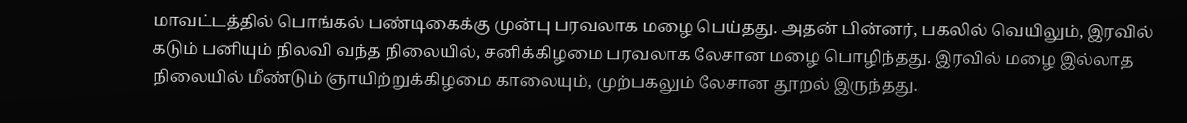மாவட்டத்தில் பொங்கல் பண்டிகைக்கு முன்பு பரவலாக மழை பெய்தது. அதன் பின்னர், பகலில் வெயிலும், இரவில் கடும் பனியும் நிலவி வந்த நிலையில், சனிக்கிழமை பரவலாக லேசான மழை பொழிந்தது. இரவில் மழை இல்லாத நிலையில் மீண்டும் ஞாயிற்றுக்கிழமை காலையும், முற்பகலும் லேசான தூறல் இருந்தது.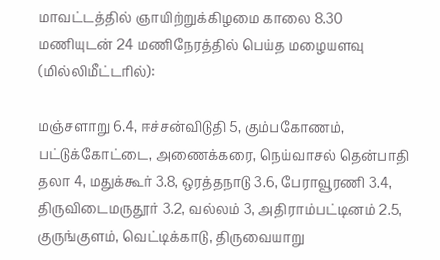மாவட்டத்தில் ஞாயிற்றுக்கிழமை காலை 8.30 மணியுடன் 24 மணிநேரத்தில் பெய்த மழையளவு (மில்லிமீட்டரில்):

மஞ்சளாறு 6.4, ஈச்சன்விடுதி 5, கும்பகோணம், பட்டுக்கோட்டை, அணைக்கரை, நெய்வாசல் தென்பாதி தலா 4, மதுக்கூர் 3.8, ஒரத்தநாடு 3.6, பேராவூரணி 3.4, திருவிடைமருதூர் 3.2, வல்லம் 3, அதிராம்பட்டினம் 2.5, குருங்குளம், வெட்டிக்காடு, திருவையாறு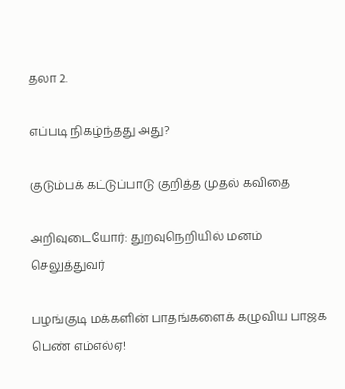தலா 2.

எப்படி நிகழ்ந்தது அது?

குடும்பக் கட்டுப்பாடு குறித்த முதல் கவிதை

அறிவுடையோர்: துறவுநெறியில் மனம் செலுத்துவர்

பழங்குடி மக்களின் பாதங்களைக் கழுவிய பாஜக பெண் எம்எல்ஏ!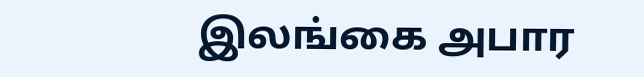இலங்கை அபார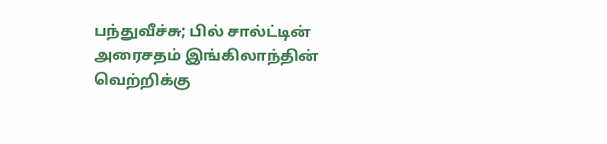பந்துவீச்சு; பில் சால்ட்டின் அரைசதம் இங்கிலாந்தின் வெற்றிக்கு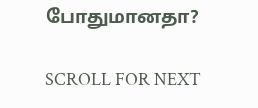போதுமானதா?

SCROLL FOR NEXT